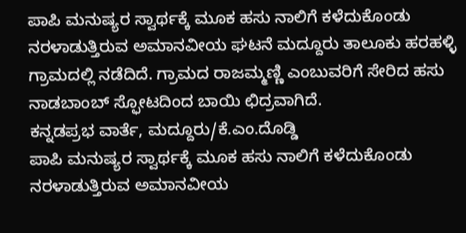ಪಾಪಿ ಮನುಷ್ಯರ ಸ್ವಾರ್ಥಕ್ಕೆ ಮೂಕ ಹಸು ನಾಲಿಗೆ ಕಳೆದುಕೊಂಡು ನರಳಾಡುತ್ತಿರುವ ಅಮಾನವೀಯ ಘಟನೆ ಮದ್ದೂರು ತಾಲೂಕು ಹರಹಳ್ಳಿ ಗ್ರಾಮದಲ್ಲಿ ನಡೆದಿದೆ. ಗ್ರಾಮದ ರಾಜಮ್ಮಣ್ಣಿ ಎಂಬುವರಿಗೆ ಸೇರಿದ ಹಸು ನಾಡಬಾಂಬ್ ಸ್ಫೋಟದಿಂದ ಬಾಯಿ ಛಿದ್ರವಾಗಿದೆ.
ಕನ್ನಡಪ್ರಭ ವಾರ್ತೆ, ಮದ್ದೂರು/ಕೆ.ಎಂ.ದೊಡ್ಡಿ
ಪಾಪಿ ಮನುಷ್ಯರ ಸ್ವಾರ್ಥಕ್ಕೆ ಮೂಕ ಹಸು ನಾಲಿಗೆ ಕಳೆದುಕೊಂಡು ನರಳಾಡುತ್ತಿರುವ ಅಮಾನವೀಯ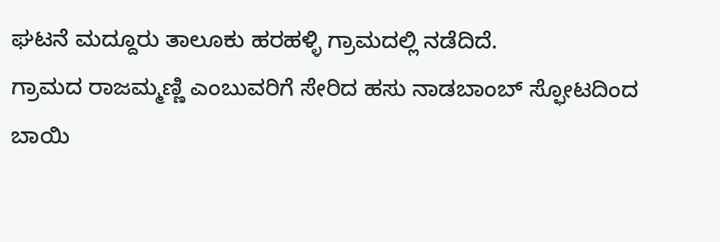ಘಟನೆ ಮದ್ದೂರು ತಾಲೂಕು ಹರಹಳ್ಳಿ ಗ್ರಾಮದಲ್ಲಿ ನಡೆದಿದೆ.
ಗ್ರಾಮದ ರಾಜಮ್ಮಣ್ಣಿ ಎಂಬುವರಿಗೆ ಸೇರಿದ ಹಸು ನಾಡಬಾಂಬ್ ಸ್ಫೋಟದಿಂದ ಬಾಯಿ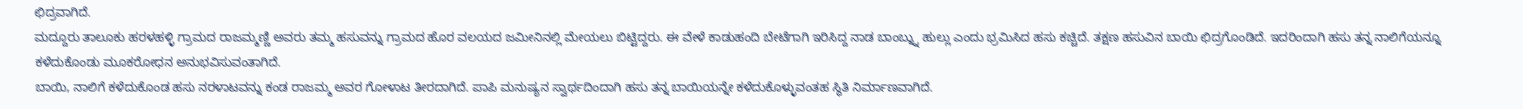ಛಿದ್ರವಾಗಿದೆ.
ಮದ್ದೂರು ತಾಲೂಕು ಹರಳಹಳ್ಳಿ ಗ್ರಾಮದ ರಾಜಮ್ಮಣ್ಣಿ ಅವರು ತಮ್ಮ ಹಸುವನ್ನು ಗ್ರಾಮದ ಹೊರ ವಲಯದ ಜಮೀನಿನಲ್ಲಿ ಮೇಯಲು ಬಿಟ್ಟಿದ್ದರು. ಈ ವೇಳೆ ಕಾಡುಹಂದಿ ಬೇಟೆಗಾಗಿ ಇರಿಸಿದ್ದ ನಾಡ ಬಾಂಬ್ನ್ನು ಹುಲ್ಲು ಎಂದು ಭ್ರಮಿಸಿದ ಹಸು ಕಚ್ಚಿದೆ. ತಕ್ಷಣ ಹಸುವಿನ ಬಾಯಿ ಛಿದ್ರಗೊಂಡಿದೆ. ಇದರಿಂದಾಗಿ ಹಸು ತನ್ನ ನಾಲಿಗೆಯನ್ನೂ ಕಳೆದುಕೊಂಡು ಮೂಕರೋಧನ ಅನುಭವಿಸುವಂತಾಗಿದೆ.
ಬಾಯಿ, ನಾಲಿಗೆ ಕಳೆದುಕೊಂಡ ಹಸು ನರಳಾಟವನ್ನು ಕಂಡ ರಾಜಮ್ಮ ಅವರ ಗೋಳಾಟ ತೀರದಾಗಿದೆ. ಪಾಪಿ ಮನುಷ್ಯನ ಸ್ವಾರ್ಥದಿಂದಾಗಿ ಹಸು ತನ್ನ ಬಾಯಿಯನ್ನೇ ಕಳೆದುಕೊಳ್ಳುವಂತಹ ಸ್ಥಿತಿ ನಿರ್ಮಾಣವಾಗಿದೆ.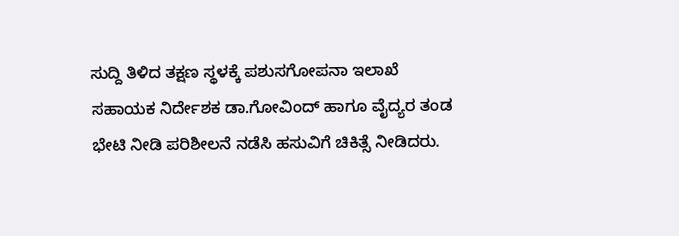ಸುದ್ದಿ ತಿಳಿದ ತಕ್ಷಣ ಸ್ಥಳಕ್ಕೆ ಪಶುಸಗೋಪನಾ ಇಲಾಖೆ ಸಹಾಯಕ ನಿರ್ದೇಶಕ ಡಾ.ಗೋವಿಂದ್ ಹಾಗೂ ವೈದ್ಯರ ತಂಡ ಭೇಟಿ ನೀಡಿ ಪರಿಶೀಲನೆ ನಡೆಸಿ ಹಸುವಿಗೆ ಚಿಕಿತ್ಸೆ ನೀಡಿದರು.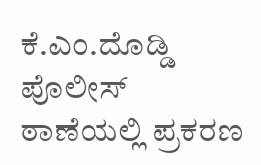ಕೆ.ಎಂ.ದೊಡ್ಡಿ ಪೊಲೀಸ್ ಠಾಣೆಯಲ್ಲಿ ಪ್ರಕರಣ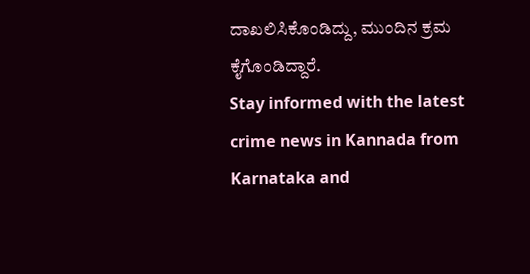ದಾಖಲಿಸಿಕೊಂಡಿದ್ದು, ಮುಂದಿನ ಕ್ರಮ ಕೈಗೊಂಡಿದ್ದಾರೆ.
Stay informed with the latest crime news in Kannada from Karnataka and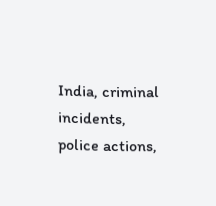India, criminal incidents, police actions,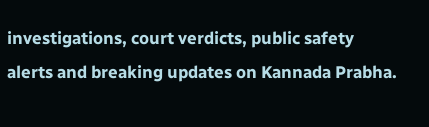investigations, court verdicts, public safety alerts and breaking updates on Kannada Prabha.